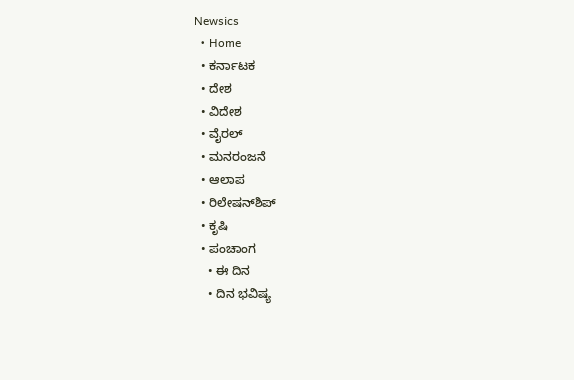Newsics
  • Home
  • ಕರ್ನಾಟಕ
  • ದೇಶ
  • ವಿದೇಶ
  • ವೈರಲ್
  • ಮನರಂಜನೆ
  • ಆಲಾಪ
  • ರಿಲೇಷನ್‌ಶಿಪ್
  • ಕೃಷಿ
  • ಪಂಚಾಂಗ
    • ಈ ದಿನ
    • ದಿನ ಭವಿಷ್ಯ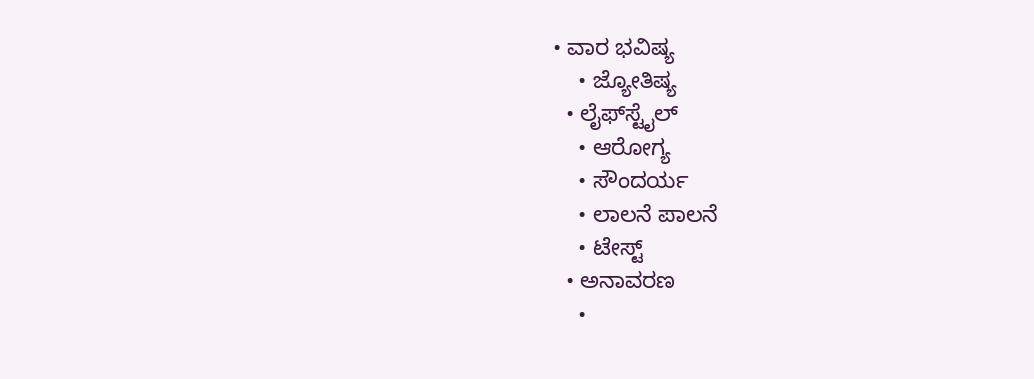• ವಾರ ಭವಿಷ್ಯ
    • ಜ್ಯೋತಿಷ್ಯ
  • ಲೈಫ್‌ಸ್ಟೈಲ್
    • ಆರೋಗ್ಯ
    • ಸೌಂದರ್ಯ
    • ಲಾಲನೆ ಪಾಲನೆ
    • ಟೇಸ್ಟ್
  • ಅನಾವರಣ
    •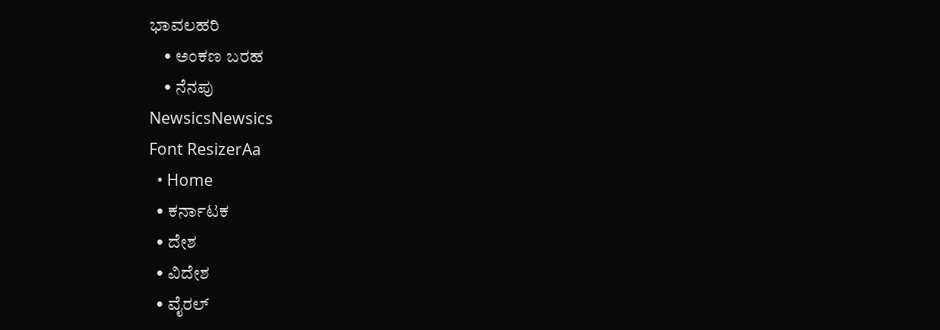ಭಾವಲಹರಿ
    • ಅಂಕಣ ಬರಹ
    • ನೆನಪು
NewsicsNewsics
Font ResizerAa
  • Home
  • ಕರ್ನಾಟಕ
  • ದೇಶ
  • ವಿದೇಶ
  • ವೈರಲ್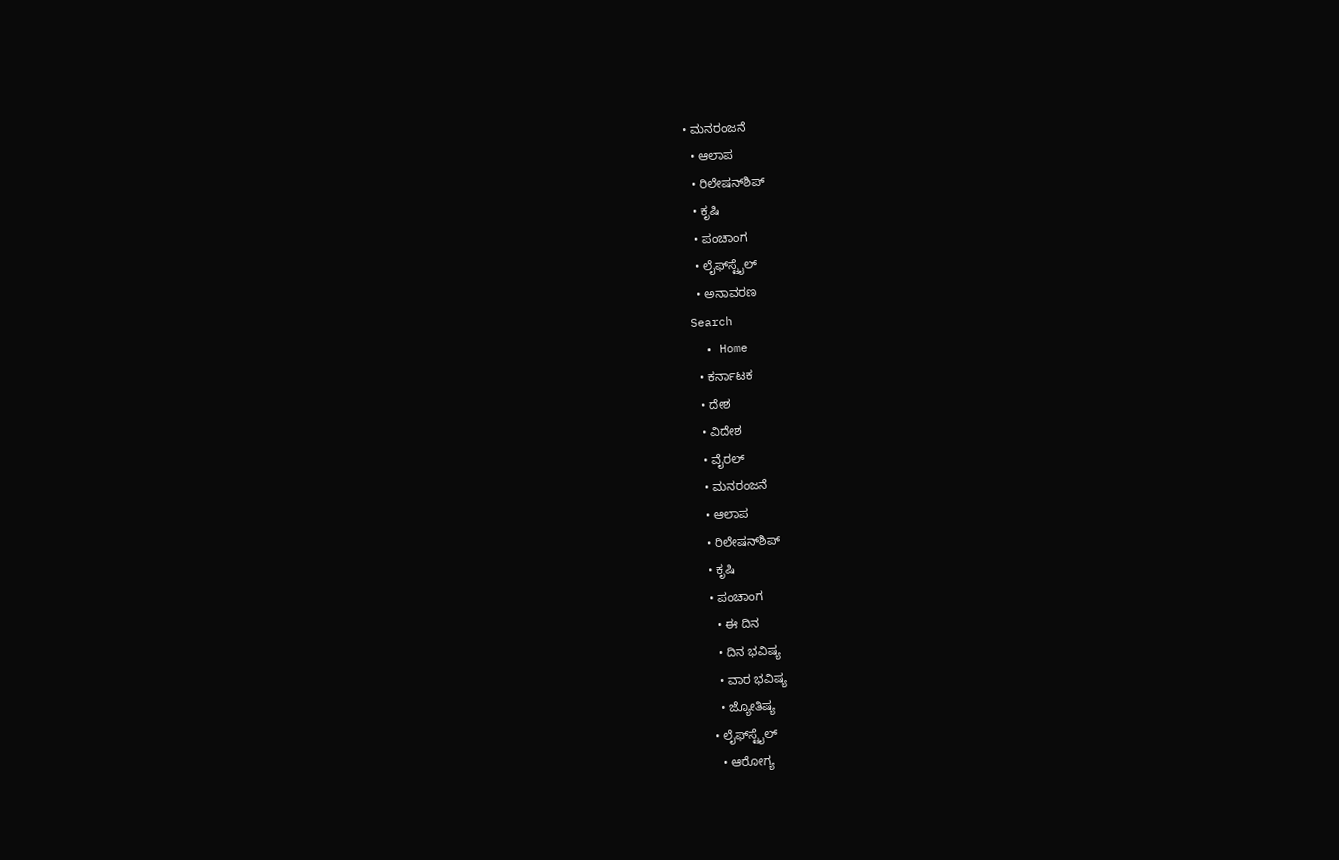• ಮನರಂಜನೆ
  • ಆಲಾಪ
  • ರಿಲೇಷನ್‌ಶಿಪ್
  • ಕೃಷಿ
  • ಪಂಚಾಂಗ
  • ಲೈಫ್‌ಸ್ಟೈಲ್
  • ಅನಾವರಣ
Search
  • Home
  • ಕರ್ನಾಟಕ
  • ದೇಶ
  • ವಿದೇಶ
  • ವೈರಲ್
  • ಮನರಂಜನೆ
  • ಆಲಾಪ
  • ರಿಲೇಷನ್‌ಶಿಪ್
  • ಕೃಷಿ
  • ಪಂಚಾಂಗ
    • ಈ ದಿನ
    • ದಿನ ಭವಿಷ್ಯ
    • ವಾರ ಭವಿಷ್ಯ
    • ಜ್ಯೋತಿಷ್ಯ
  • ಲೈಫ್‌ಸ್ಟೈಲ್
    • ಆರೋಗ್ಯ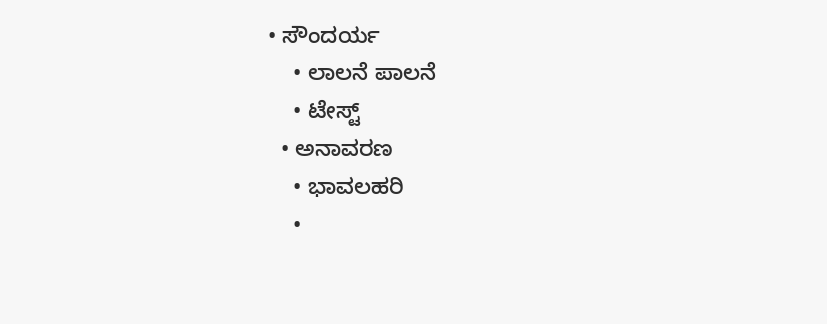• ಸೌಂದರ್ಯ
    • ಲಾಲನೆ ಪಾಲನೆ
    • ಟೇಸ್ಟ್
  • ಅನಾವರಣ
    • ಭಾವಲಹರಿ
    •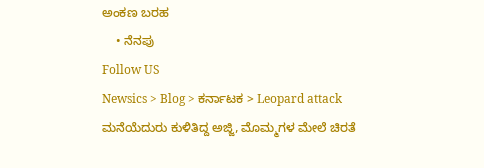ಅಂಕಣ ಬರಹ
    • ನೆನಪು
Follow US
Newsics > Blog > ಕರ್ನಾಟಕ > Leopard attack ಮನೆಯೆದುರು ಕುಳಿತಿದ್ದ ಅಜ್ಜಿ, ಮೊಮ್ಮಗಳ‌ ಮೇಲೆ ಚಿರತೆ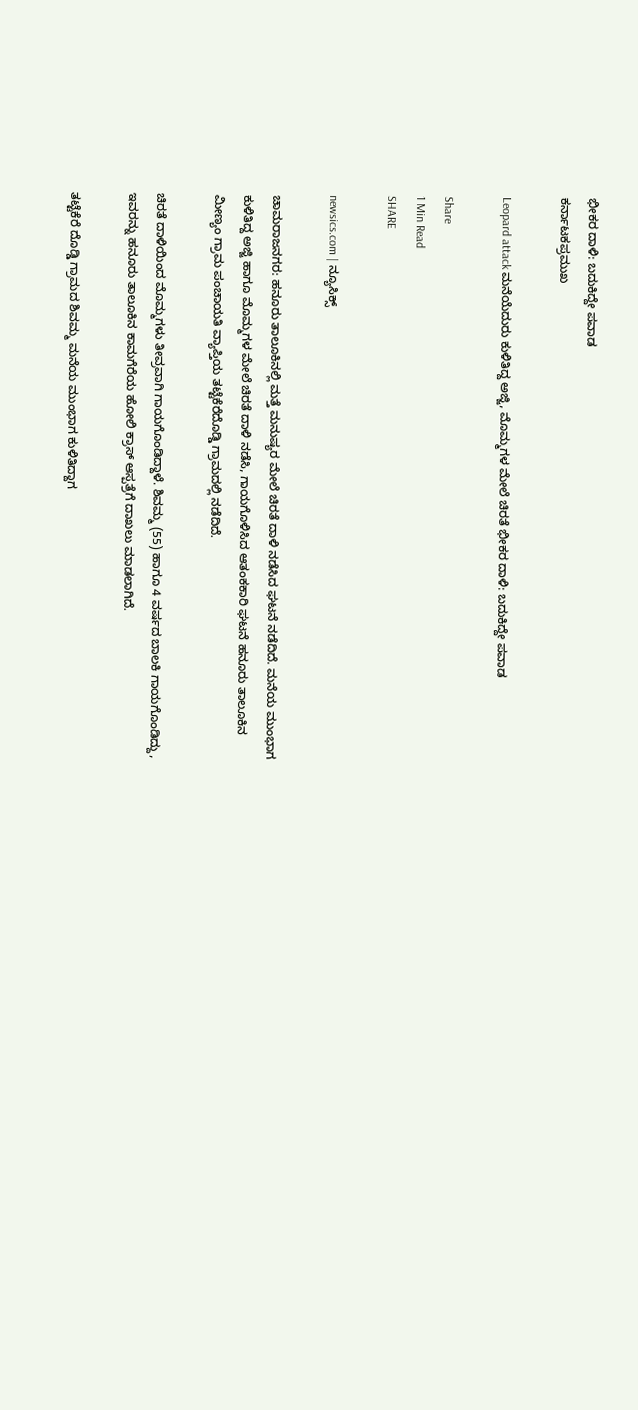ಭೀಕರ ದಾಳಿ: ಬದುಕಿದ್ದೇ ಪವಾಡ
ಕರ್ನಾಟಕಪ್ರಮುಖ

Leopard attack ಮನೆಯೆದುರು ಕುಳಿತಿದ್ದ ಅಜ್ಜಿ, ಮೊಮ್ಮಗಳ‌ ಮೇಲೆ ಚಿರತೆ ಭೀಕರ ದಾಳಿ: ಬದುಕಿದ್ದೇ ಪವಾಡ

Share
1 Min Read
SHARE

newsics.com | ನ್ಯೂಸಿಕ್ಸ್

ಚಾಮರಾಜನಗರ: ಹನೂರು ತಾಲೂಕಿನಲ್ಲಿ ಮತ್ತೆ ಮನುಷ್ಯರ ಮೇಲೆ ಚಿರತೆ ದಾಳಿ ನಡೆಸಿದ ಘಟನೆ ನಡೆದಿದೆ. ಮನೆಯ ಮುಂಭಾಗ ಕುಳಿತಿದ್ದ ಅಜ್ಜಿ ಹಾಗೂ ಮೊಮ್ಮಗಳ ಮೇಲೆ ಚಿರತೆ ದಾಳಿ ನಡೆಸಿ, ಗಾಯಗೊಳಿಸಿದ ಆತಂಕಕಾರಿ ಘಟನೆ ಹನೂರು ತಾಲೂಕಿನ ಮೀಣ್ಯಂ ಗ್ರಾಮ ಪಂಚಾಯತಿ ವ್ಯಾಪ್ತಿಯ ತಟ್ಟೆಕೆರೆದೊಡ್ಡಿ ಗ್ರಾಮದಲ್ಲಿ ನಡೆದಿದೆ‌.

ಚಿರತೆ ದಾಳಿಯಿಂದ ಮೊಮ್ಮಗಳು ತೀವ್ರವಾಗಿ ಗಾಯಗೊಂಡಿದ್ದಾಳೆ. ಶಿವಮ್ಮ (55) ಹಾಗೂ 4 ವರ್ಷದ ಬಾಲಕಿ ಗಾಯಗೊಂಡಿದ್ದು, ಇವರನ್ನು ಹನೂರು ತಾಲೂಕಿನ ಕಾಮಗೆರೆಯ ಹೋಲಿ ಕ್ರಾಸ್ ಆಸ್ಪತ್ರೆಗೆ ದಾಖಲು ಮಾಡಲಾಗಿದೆ‌.

ತಟ್ಟೆಕೆರೆ ದೊಡ್ಡಿ ಗ್ರಾಮದ ಶಿವಮ್ಮ ಮನೆಯ ಮುಂಭಾಗ ಕುಳಿತಿದ್ದಾಗ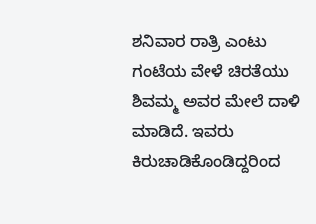ಶನಿವಾರ ರಾತ್ರಿ ಎಂಟು ಗಂಟೆಯ ವೇಳೆ ಚಿರತೆಯು ಶಿವಮ್ಮ ಅವರ ಮೇಲೆ ದಾಳಿ ಮಾಡಿದೆ. ಇವರು ಕಿರುಚಾಡಿಕೊಂಡಿದ್ದರಿಂದ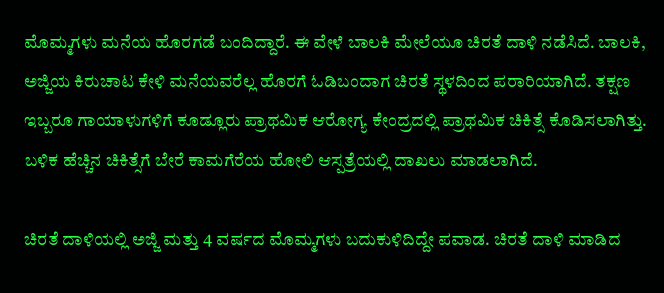ಮೊಮ್ಮಗಳು ಮನೆಯ ಹೊರಗಡೆ ಬಂದಿದ್ದಾರೆ. ಈ ವೇಳೆ ಬಾಲಕಿ ಮೇಲೆಯೂ ಚಿರತೆ ದಾಳಿ ನಡೆಸಿದೆ. ಬಾಲಕಿ, ಅಜ್ಜಿಯ ಕಿರುಚಾಟ ಕೇಳಿ ಮನೆಯವರೆಲ್ಲ ಹೊರಗೆ ಓಡಿಬಂದಾಗ ಚಿರತೆ ಸ್ಥಳದಿಂದ ಪರಾರಿಯಾಗಿದೆ. ತಕ್ಷಣ ಇಬ್ಬರೂ ಗಾಯಾಳುಗಳಿಗೆ ಕೂಡ್ಲೂರು ಪ್ರಾಥಮಿಕ ಆರೋಗ್ಯ ಕೇಂದ್ರದಲ್ಲಿ ಪ್ರಾಥಮಿಕ ಚಿಕಿತ್ಸೆ ಕೊಡಿಸಲಾಗಿತ್ತು. ಬಳಿಕ ಹೆಚ್ಚಿನ ಚಿಕಿತ್ಸೆಗೆ ಬೇರೆ ಕಾಮಗೆರೆಯ ಹೋಲಿ ಆಸ್ಪತ್ರೆಯಲ್ಲಿ ದಾಖಲು ಮಾಡಲಾಗಿದೆ.

ಚಿರತೆ ದಾಳಿಯಲ್ಲಿ ಅಜ್ಜಿ ಮತ್ತು 4 ವರ್ಷದ ಮೊಮ್ಮಗಳು ಬದುಕುಳಿದಿದ್ದೇ ಪವಾಡ. ಚಿರತೆ ದಾಳಿ ಮಾಡಿದ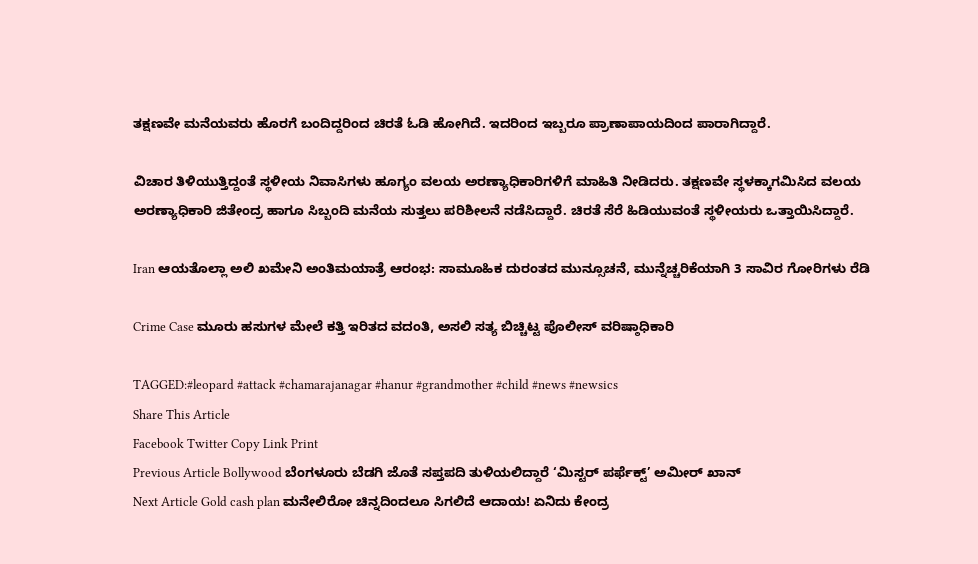ತಕ್ಷಣವೇ ಮನೆಯವರು ಹೊರಗೆ ಬಂದಿದ್ದರಿಂದ ಚಿರತೆ ಓಡಿ ಹೋಗಿದೆ. ಇದರಿಂದ ಇಬ್ಬರೂ ಪ್ರಾಣಾಪಾಯದಿಂದ ಪಾರಾಗಿದ್ದಾರೆ.

ವಿಚಾರ ತಿಳಿಯುತ್ತಿದ್ದಂತೆ ಸ್ಥಳೀಯ ನಿವಾಸಿಗಳು ಹೂಗ್ಯಂ ವಲಯ ಅರಣ್ಯಾಧಿಕಾರಿಗಳಿಗೆ ಮಾಹಿತಿ ನೀಡಿದರು. ತಕ್ಷಣವೇ ಸ್ಥಳಕ್ಕಾಗಮಿಸಿದ ವಲಯ ಅರಣ್ಯಾಧಿಕಾರಿ ಜಿತೇಂದ್ರ ಹಾಗೂ ಸಿಬ್ಬಂದಿ ಮನೆಯ ಸುತ್ತಲು ಪರಿಶೀಲನೆ ನಡೆಸಿದ್ದಾರೆ. ಚಿರತೆ ಸೆರೆ ಹಿಡಿಯುವಂತೆ ಸ್ಥಳೀಯರು ಒತ್ತಾಯಿಸಿದ್ದಾರೆ.

Iran ಆಯತೊಲ್ಲಾ ಅಲಿ ಖಮೇನಿ ಅಂತಿಮಯಾತ್ರೆ ಆರಂಭ: ಸಾಮೂಹಿಕ ದುರಂತದ ಮುನ್ಸೂಚನೆ, ಮುನ್ನೆಚ್ಚರಿಕೆಯಾಗಿ 3 ಸಾವಿರ ಗೋರಿಗಳು ರೆಡಿ

Crime Case ಮೂರು ಹಸುಗಳ ಮೇಲೆ ಕತ್ತಿ ಇರಿತದ ವದಂತಿ, ಅಸಲಿ ಸತ್ಯ ಬಿಚ್ಚಿಟ್ಟ ಪೊಲೀಸ್ ವರಿಷ್ಠಾಧಿಕಾರಿ

TAGGED:#leopard #attack #chamarajanagar #hanur #grandmother #child #news #newsics
Share This Article
Facebook Twitter Copy Link Print
Previous Article Bollywood ಬೆಂಗಳೂರು ಬೆಡಗಿ ಜೊತೆ ಸಪ್ತಪದಿ ತುಳಿಯಲಿದ್ದಾರೆ ‘ಮಿಸ್ಟರ್ ಪರ್ಫೆಕ್ಟ್’ ಅಮೀರ್ ಖಾನ್
Next Article Gold cash plan ಮನೇಲಿರೋ ಚಿನ್ನದಿಂದಲೂ ಸಿಗಲಿದೆ‌ ಆದಾಯ! ಏನಿದು‌ ಕೇಂದ್ರ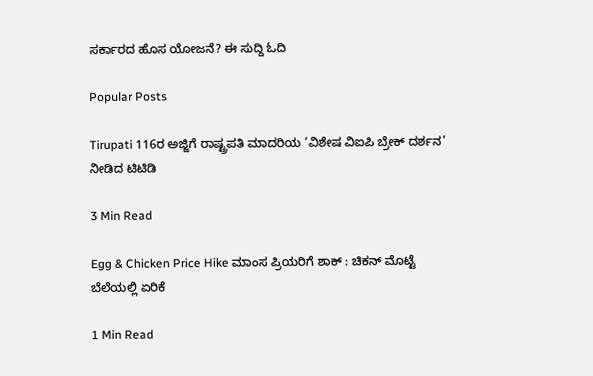ಸರ್ಕಾರದ ಹೊಸ ಯೋಜನೆ? ಈ‌ ಸುದ್ದಿ ಓದಿ

Popular Posts

Tirupati 116ರ ಅಜ್ಜಿಗೆ ರಾಷ್ಟ್ರಪತಿ ಮಾದರಿಯ ‘ವಿಶೇಷ ವಿಐಪಿ ಬ್ರೇಕ್ ದರ್ಶನ’ ನೀಡಿದ ಟಿಟಿಡಿ

3 Min Read

Egg & Chicken Price Hike ಮಾಂಸ ಪ್ರಿಯರಿಗೆ ಶಾಕ್ : ಚಿಕನ್ ಮೊಟ್ಟೆ ಬೆಲೆಯಲ್ಲಿ ಏರಿಕೆ

1 Min Read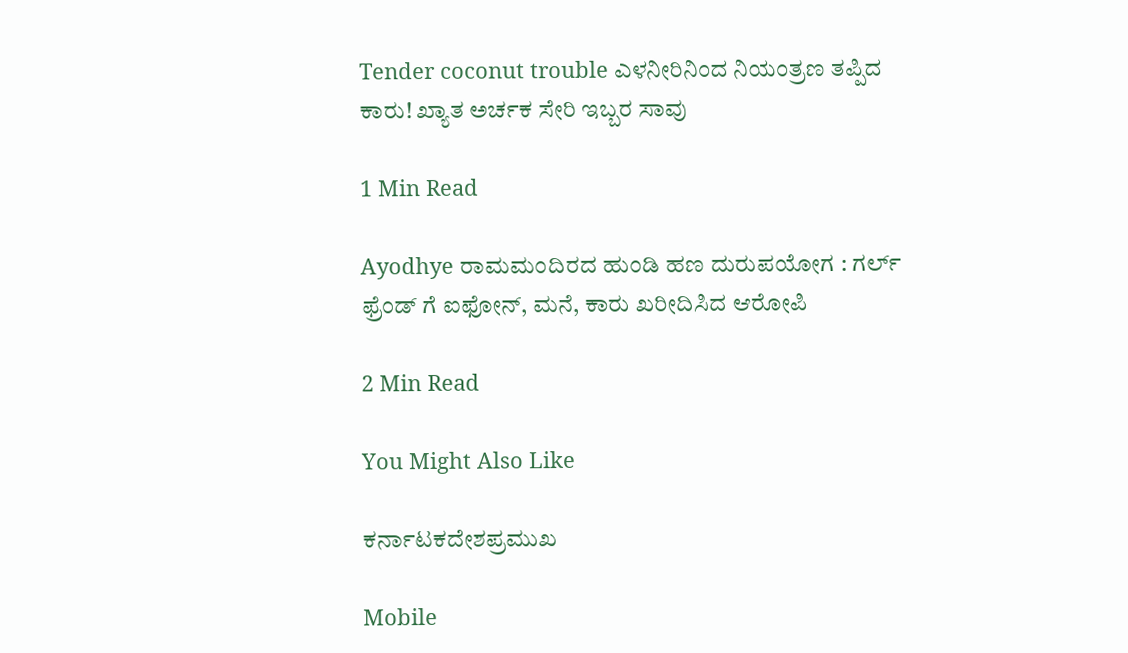Tender coconut trouble ಎಳನೀರಿನಿಂದ‌ ನಿಯಂತ್ರಣ ತಪ್ಪಿದ ಕಾರು! ಖ್ಯಾತ ಅರ್ಚಕ ಸೇರಿ ಇಬ್ಬರ ಸಾವು

1 Min Read

Ayodhye ರಾಮಮಂದಿರದ ಹುಂಡಿ ಹಣ ದುರುಪಯೋಗ : ಗರ್ಲ್ ಫ್ರೆಂಡ್ ಗೆ ಐಫೋನ್, ಮನೆ, ಕಾರು ಖರೀದಿಸಿದ ಆರೋಪಿ

2 Min Read

You Might Also Like

ಕರ್ನಾಟಕದೇಶಪ್ರಮುಖ

Mobile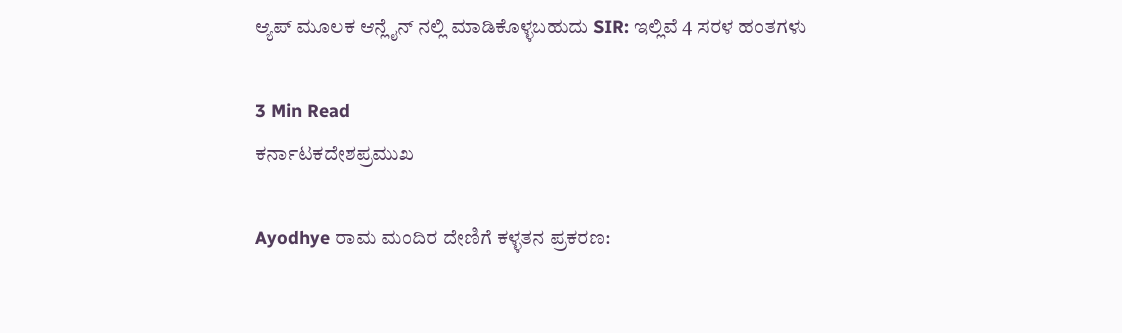ಆ್ಯಪ್ ಮೂಲಕ ಆನ್ಲೈನ್ ನಲ್ಲಿ ಮಾಡಿಕೊಳ್ಳಬಹುದು SIR: ಇಲ್ಲಿವೆ 4 ಸರಳ ಹಂತಗಳು

3 Min Read
ಕರ್ನಾಟಕದೇಶಪ್ರಮುಖ

Ayodhye ರಾಮ ಮಂದಿರ ದೇಣಿಗೆ ಕಳ್ಳತನ ಪ್ರಕರಣ: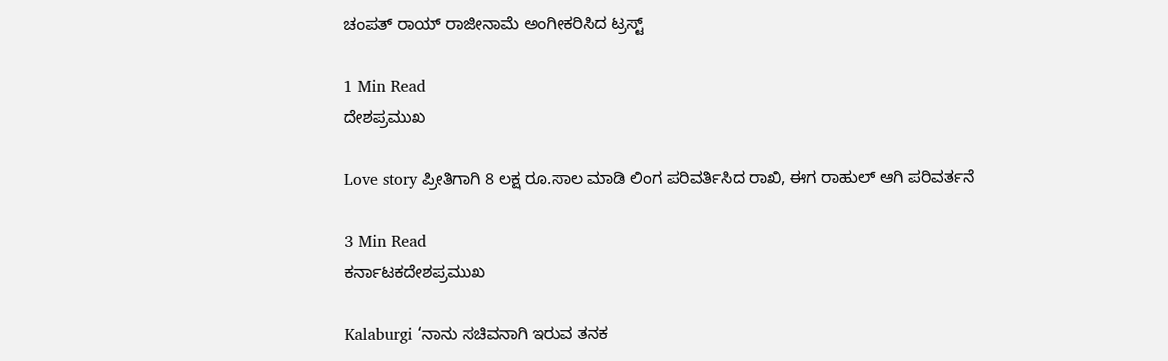ಚಂಪತ್‌ ರಾಯ್‌ ರಾಜೀನಾಮೆ ಅಂಗೀಕರಿಸಿದ ಟ್ರಸ್ಟ್

1 Min Read
ದೇಶಪ್ರಮುಖ

Love story ಪ್ರೀತಿಗಾಗಿ 8 ಲಕ್ಷ ರೂ.ಸಾಲ ಮಾಡಿ ಲಿಂಗ ಪರಿವರ್ತಿಸಿದ ರಾಖಿ, ಈಗ ರಾಹುಲ್ ಆಗಿ ಪರಿವರ್ತನೆ

3 Min Read
ಕರ್ನಾಟಕದೇಶಪ್ರಮುಖ

Kalaburgi ‘ನಾನು ಸಚಿವನಾಗಿ ಇರುವ ತನಕ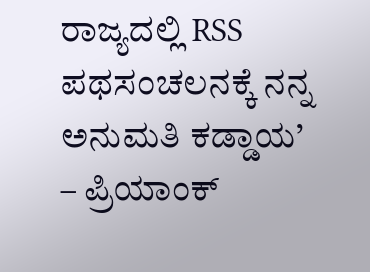ರಾಜ್ಯದಲ್ಲಿ RSS ಪಥಸಂಚಲನಕ್ಕೆ ನನ್ನ ಅನುಮತಿ ಕಡ್ಡಾಯ’ – ಪ್ರಿಯಾಂಕ್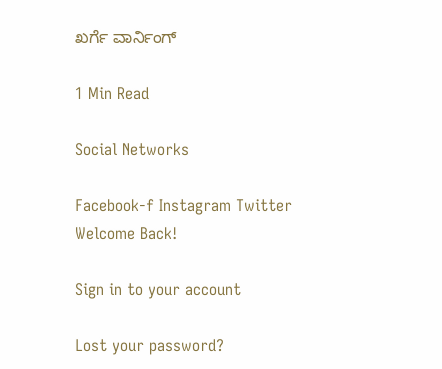ಖರ್ಗೆ ವಾರ್ನಿಂಗ್

1 Min Read

Social Networks

Facebook-f Instagram Twitter
Welcome Back!

Sign in to your account

Lost your password?